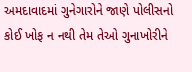અમદાવાદમાં ગુનેગારોને જાણે પોલીસનો કોઈ ખોફ ન નથી તેમ તેઓ ગુનાખોરીને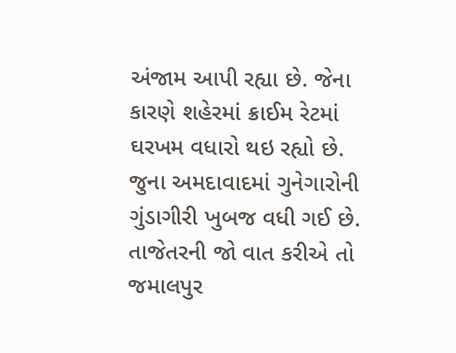અંજામ આપી રહ્યા છે. જેના કારણે શહેરમાં ક્રાઈમ રેટમાં ઘરખમ વધારો થઇ રહ્યો છે. જુના અમદાવાદમાં ગુનેગારોની ગુંડાગીરી ખુબજ વધી ગઈ છે. તાજેતરની જો વાત કરીએ તો જમાલપુર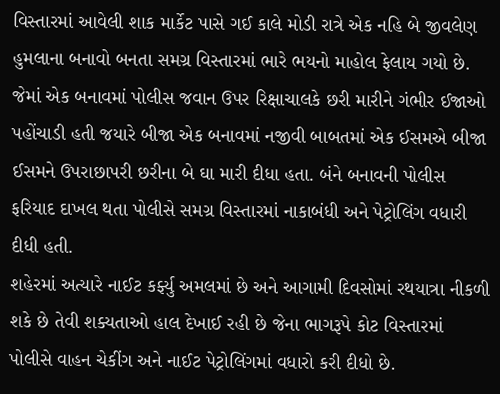વિસ્તારમાં આવેલી શાક માર્કેટ પાસે ગઈ કાલે મોડી રાત્રે એક નહિ બે જીવલેણ હુમલાના બનાવો બનતા સમગ્ર વિસ્તારમાં ભારે ભયનો માહોલ ફેલાય ગયો છે. જેમાં એક બનાવમાં પોલીસ જવાન ઉપર રિક્ષાચાલકે છરી મારીને ગંભીર ઈજાઓ પહોંચાડી હતી જયારે બીજા એક બનાવમાં નજીવી બાબતમાં એક ઈસમએ બીજા ઈસમને ઉપરાછાપરી છરીના બે ઘા મારી દીધા હતા. બંને બનાવની પોલીસ ફરિયાદ દાખલ થતા પોલીસે સમગ્ર વિસ્તારમાં નાકાબંધી અને પેટ્રોલિંગ વધારી દીધી હતી.
શહેરમાં અત્યારે નાઈટ કર્ફ્યુ અમલમાં છે અને આગામી દિવસોમાં રથયાત્રા નીકળી શકે છે તેવી શક્યતાઓ હાલ દેખાઈ રહી છે જેના ભાગરૂપે કોટ વિસ્તારમાં પોલીસે વાહન ચેકીંગ અને નાઈટ પેટ્રોલિંગમાં વધારો કરી દીધો છે.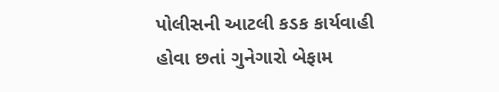પોલીસની આટલી કડક કાર્યવાહી હોવા છતાં ગુનેગારો બેફામ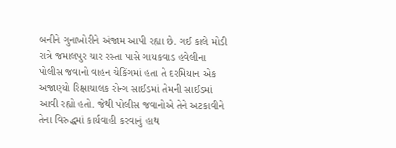બનીને ગુનાખોરીને અંજામ આપી રહ્યા છે. ગઈ કાલે મોડી રાત્રે જમાલપુર ચાર રસ્તા પાસે ગાયકવાડ હવેલીના પોલીસ જવાનો વાહન ચેકિંગમાં હતા તે દરમિયાન એક અજાણ્યો રિક્ષાચાલક રોન્ગ સાઈડમાં તેમની સાઈડમાં આવી રહ્યો હતો. જેથી પોલીસ જવાનોએ તેને અટકાવીને તેના વિરુદ્ધમાં કાર્યવાહી કરવાનું હાથ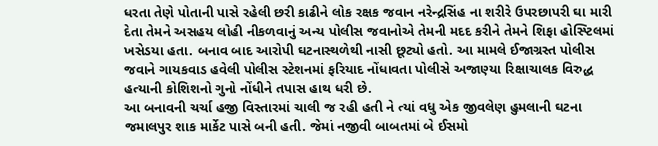ધરતા તેણે પોતાની પાસે રહેલી છરી કાઢીને લોક રક્ષક જવાન નરેન્દ્રસિંહ ના શરીરે ઉપરછાપરી ઘા મારી દેતા તેમને અસહય લોહી નીકળવાનું અન્ય પોલીસ જવાનોએ તેમની મદદ કરીને તેમને શિફા હોસ્પ્ટિલમાં ખસેડયા હતા. બનાવ બાદ આરોપી ઘટનાસ્થળેથી નાસી છૂટ્યો હતો. આ મામલે ઈજાગ્રસ્ત પોલીસ જવાને ગાયકવાડ હવેલી પોલીસ સ્ટેશનમાં ફરિયાદ નોંધાવતા પોલીસે અજાણ્યા રિક્ષાચાલક વિરુદ્ધ હત્યાની કોશિશનો ગુનો નોંધીને તપાસ હાથ ધરી છે.
આ બનાવની ચર્ચા હજી વિસ્તારમાં ચાલી જ રહી હતી ને ત્યાં વધુ એક જીવલેણ હુમલાની ઘટના જમાલપુર શાક માર્કેટ પાસે બની હતી. જેમાં નજીવી બાબતમાં બે ઈસમો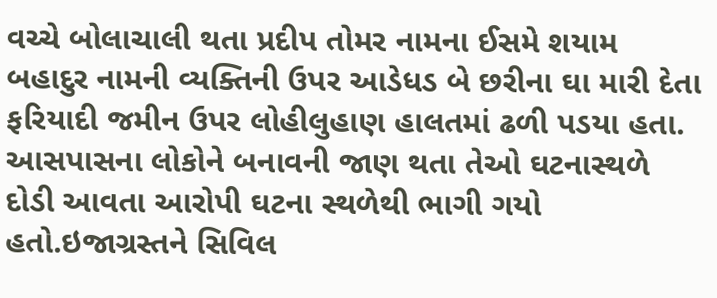વચ્ચે બોલાચાલી થતા પ્રદીપ તોમર નામના ઈસમે શયામ બહાદુર નામની વ્યક્તિની ઉપર આડેધડ બે છરીના ઘા મારી દેતા ફરિયાદી જમીન ઉપર લોહીલુહાણ હાલતમાં ઢળી પડયા હતા. આસપાસના લોકોને બનાવની જાણ થતા તેઓ ઘટનાસ્થળે દોડી આવતા આરોપી ઘટના સ્થળેથી ભાગી ગયો હતો.ઇજાગ્રસ્તને સિવિલ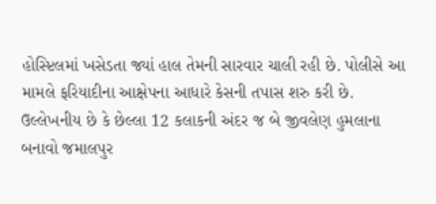હોસ્પ્ટિલમાં ખસેડતા જ્યાં હાલ તેમની સારવાર ચાલી રહી છે. પોલીસે આ મામલે ફરિયાદીના આક્ષેપના આધારે કેસની તપાસ શરુ કરી છે.
ઉલ્લેખનીય છે કે છેલ્લા 12 કલાકની અંદર જ બે જીવલેણ હુમલાના બનાવો જમાલપુર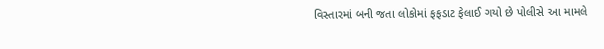વિસ્તારમાં બની જતા લોકોમાં ફફડાટ ફેલાઈ ગયો છે પોલીસે આ મામલે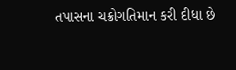તપાસના ચક્રોગતિમાન કરી દીધા છે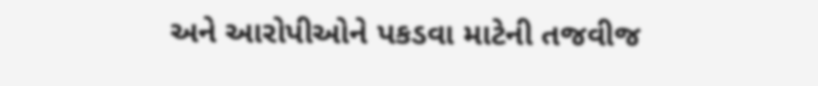અને આરોપીઓને પકડવા માટેની તજવીજ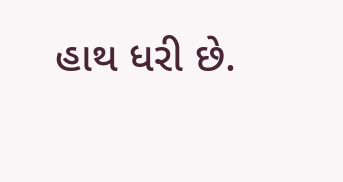હાથ ધરી છે.